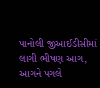પાનોલી જીઆઈડીસીમાં લાગી ભીષણ આગ, આગને પગલે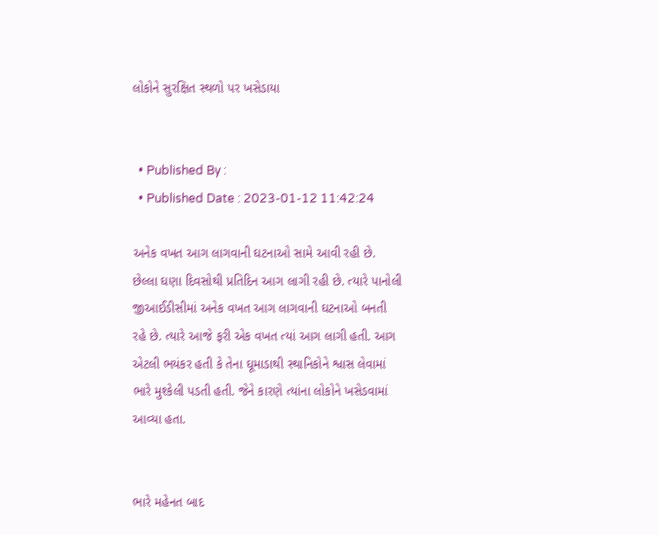લોકોને સુરક્ષિત સ્થળો પર ખસેડાયા


  • Published By :
  • Published Date : 2023-01-12 11:42:24

અનેક વખત આગ લાગવાની ઘટનાઓ સામે આવી રહી છે. છેલ્લા ઘણા દિવસોથી પ્રતિદિન આગ લાગી રહી છે. ત્યારે પાનોલી જીઆઈડીસીમાં અનેક વખત આગ લાગવાની ઘટનાઓ બનતી રહે છે. ત્યારે આજે ફરી એક વખત ત્યાં આગ લાગી હતી. આગ એટલી ભયંકર હતી કે તેના ઘૂમાડાથી સ્થાનિકોને શ્વાસ લેવામાં ભારે મુશ્કેલી પડતી હતી. જેને કારણે ત્યાંના લોકોને ખસેડવામાં આવ્યા હતા.


ભારે મહેનત બાદ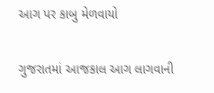આગ પર કાબુ મેળવાયો

ગુજરાતમાં આજકાલ આગ લાગવાની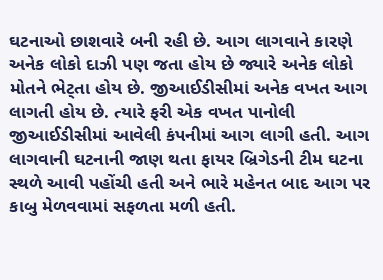ઘટનાઓ છાશવારે બની રહી છે. આગ લાગવાને કારણે અનેક લોકો દાઝી પણ જતા હોય છે જ્યારે અનેક લોકો મોતને ભેટ્તા હોય છે. જીઆઈડીસીમાં અનેક વખત આગ લાગતી હોય છે. ત્યારે ફરી એક વખત પાનોલી જીઆઈડીસીમાં આવેલી કંપનીમાં આગ લાગી હતી. આગ લાગવાની ઘટનાની જાણ થતા ફાયર બ્રિગેડની ટીમ ઘટના સ્થળે આવી પહોંચી હતી અને ભારે મહેનત બાદ આગ પર કાબુ મેળવવામાં સફળતા મળી હતી.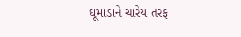ઘૂમાડાને ચારેય તરફ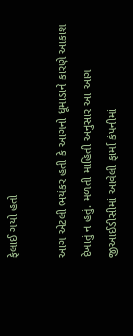ફેલાઈ ગયો હતો

આગ એટલી ભયંકર હતી કે આગનો ધૂમાડાને કારણે આકાશ દેખાતું ન હતું. મળતી માહિતી અનુસાર આ આગ જીઆઈડીસીમાં આવેલી ફાર્મા કંપનીમાં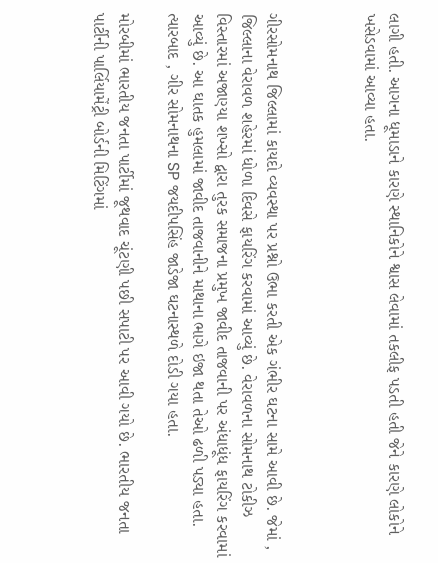લાગી હતી. આગના ધૂમાડાને કારણે સ્થાનિકોને શ્વાસ લેવામાં તકલીફ પડતી હતી જેને કારણે લોકોને ખસેડવામાં આવ્યા હતા.



ગીરસોમનાથ જિલ્લામાં કાયદો વ્યવસ્થા પર પ્રશ્નો ઉભા કરતી એક ગંભીર ઘટના સામે આવી છે. જેમાં , જિલ્લાના વેરાવળ શહેરમાં ધોળા દિવસે ફાયરિંગ કરવામાં આવ્યું છે. વેરાવળના સોમનાથ ટોકીઝ વિસ્તારમાં અજાણ્યા શખ્સો દ્વારા તુરક સમાજના પ્રમુખ જાવીદ તાજવાની પર અંધાધૂંધ ફાયરિંગ કરવામાં આવ્યું છે. આ ઘાતક હુમલામાં જાવીદ તાજવાનીને માથાના ભાગે ઇજા થતા તેઓ ઢળી પડ્યા હતા. ત્યારબાદ , ગીર સોમનાથના SP જયદીપસિંહ જાડેજા ઘટનાસ્થળે દોડી ગયા હતા.

મોરબીમાં ભારતીય જનતા પાર્ટીમાં જૂથવાદ ચૂંટણી પછી સપાટી પર આવી ગયો છે. ભારતીય જનતા પાર્ટીની પાર્લિયામેંટ્રી બોર્ડની મિટિંગમાં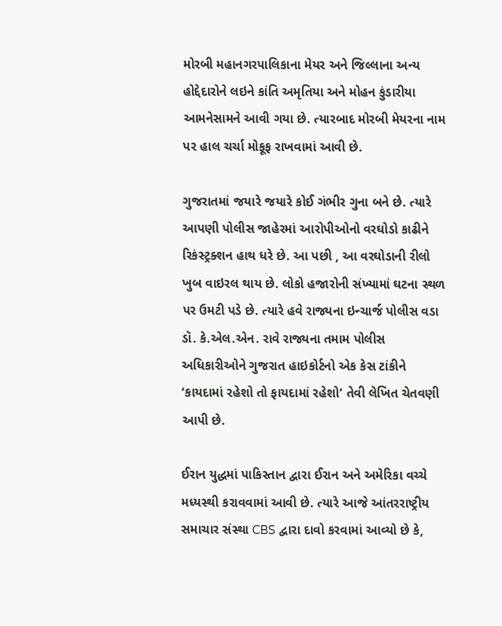મોરબી મહાનગરપાલિકાના મેયર અને જિલ્લાના અન્ય હોદ્દેદારોને લઇને કાંતિ અમૃતિયા અને મોહન કુંડારીયા આમનેસામને આવી ગયા છે. ત્યારબાદ મોરબી મેયરના નામ પર હાલ ચર્ચા મોકૂફ રાખવામાં આવી છે.

ગુજરાતમાં જયારે જયારે કોઈ ગંભીર ગુના બને છે. ત્યારે આપણી પોલીસ જાહેરમાં આરોપીઓનો વરઘોડો કાઢીને રિકંસ્ટ્રક્શન હાથ ધરે છે. આ પછી , આ વરઘોડાની રીલો ખુબ વાઇરલ થાય છે. લોકો હજારોની સંખ્યામાં ઘટના સ્થળ પર ઉમટી પડે છે. ત્યારે હવે રાજ્યના ઇન્ચાર્જ પોલીસ વડા ડૉ. કે.એલ.એન. રાવે રાજ્યના તમામ પોલીસ અધિકારીઓને ગુજરાત હાઇકોર્ટનો એક કેસ ટાંકીને ‘કાયદામાં રહેશો તો ફાયદામાં રહેશો’ તેવી લેખિત ચેતવણી આપી છે.

ઈરાન યુદ્ધમાં પાકિસ્તાન દ્વારા ઈરાન અને અમેરિકા વચ્ચે મધ્યસ્થી કરાવવામાં આવી છે. ત્યારે આજે આંતરરાષ્ટ્રીય સમાચાર સંસ્થા CBS દ્વારા દાવો કરવામાં આવ્યો છે કે,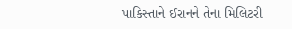પાકિસ્તાને ઈરાનને તેના મિલિટરી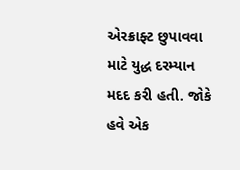એરક્રાફ્ટ છુપાવવા માટે યુદ્ધ દરમ્યાન મદદ કરી હતી. જોકે હવે એક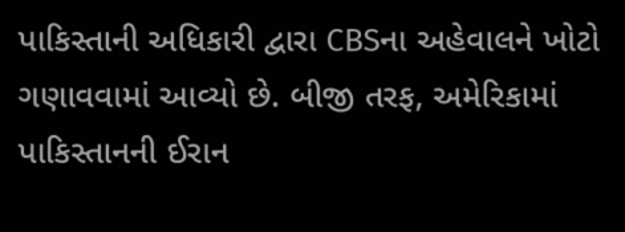પાકિસ્તાની અધિકારી દ્વારા CBSના અહેવાલને ખોટો ગણાવવામાં આવ્યો છે. બીજી તરફ, અમેરિકામાં પાકિસ્તાનની ઈરાન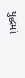યુદ્ધમાં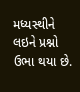મધ્યસ્થીને લઇને પ્રશ્નો ઉભા થયા છે.